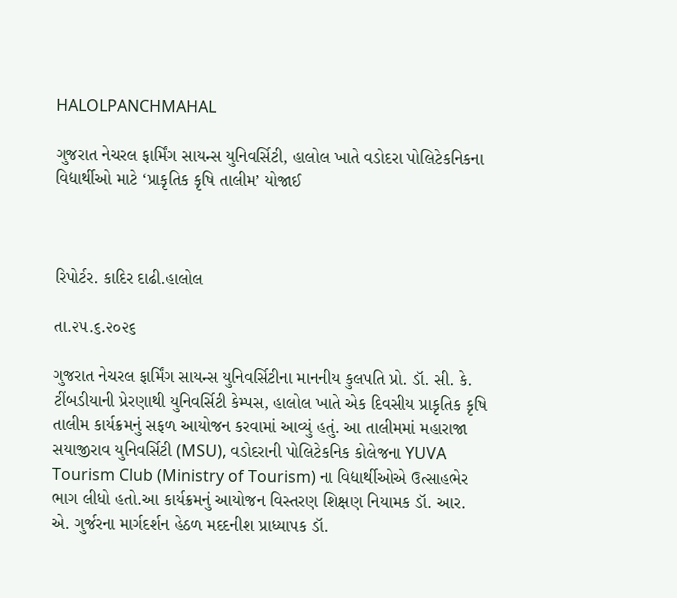HALOLPANCHMAHAL

ગુજરાત નેચરલ ફાર્મિંગ સાયન્સ યુનિવર્સિટી, હાલોલ ખાતે વડોદરા પોલિટેકનિકના વિદ્યાર્થીઓ માટે ‘પ્રાકૃતિક કૃષિ તાલીમ’ યોજાઈ



રિપોર્ટર. કાદિર દાઢી.હાલોલ

તા.૨૫.૬.૨૦૨૬

ગુજરાત નેચરલ ફાર્મિંગ સાયન્સ યુનિવર્સિટીના માનનીય કુલપતિ પ્રો. ડૉ. સી. કે. ટીંબડીયાની પ્રેરણાથી યુનિવર્સિટી કેમ્પસ, હાલોલ ખાતે એક દિવસીય પ્રાકૃતિક કૃષિ તાલીમ કાર્યક્રમનું સફળ આયોજન કરવામાં આવ્યું હતું. આ તાલીમમાં મહારાજા સયાજીરાવ યુનિવર્સિટી (MSU), વડોદરાની પોલિટેકનિક કોલેજના YUVA Tourism Club (Ministry of Tourism) ના વિદ્યાર્થીઓએ ઉત્સાહભેર ભાગ લીધો હતો.આ કાર્યક્રમનું આયોજન વિસ્તરણ શિક્ષણ નિયામક ડૉ. આર. એ. ગુર્જરના માર્ગદર્શન હેઠળ મદદનીશ પ્રાધ્યાપક ડૉ.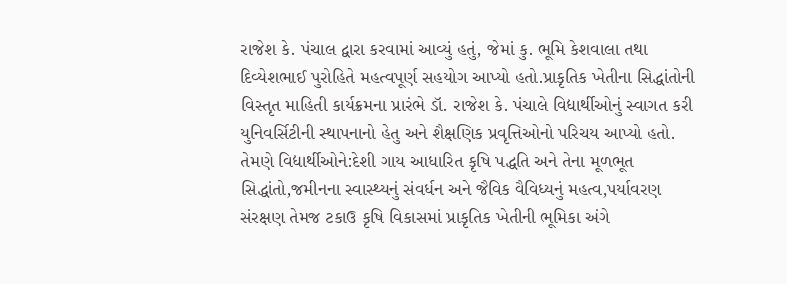રાજેશ કે. પંચાલ દ્વારા કરવામાં આવ્યું હતું, જેમાં કુ. ભૂમિ કેશવાલા તથા દિવ્યેશભાઈ પુરોહિતે મહત્વપૂર્ણ સહયોગ આપ્યો હતો.પ્રાકૃતિક ખેતીના સિદ્ધાંતોની વિસ્તૃત માહિતી કાર્યક્રમના પ્રારંભે ડૉ. રાજેશ કે. પંચાલે વિદ્યાર્થીઓનું સ્વાગત કરી યુનિવર્સિટીની સ્થાપનાનો હેતુ અને શૈક્ષણિક પ્રવૃત્તિઓનો પરિચય આપ્યો હતો. તેમણે વિદ્યાર્થીઓને:દેશી ગાય આધારિત કૃષિ પદ્ધતિ અને તેના મૂળભૂત સિદ્ધાંતો,જમીનના સ્વાસ્થ્યનું સંવર્ધન અને જૈવિક વૈવિધ્યનું મહત્વ,પર્યાવરણ સંરક્ષણ તેમજ ટકાઉ કૃષિ વિકાસમાં પ્રાકૃતિક ખેતીની ભૂમિકા અંગે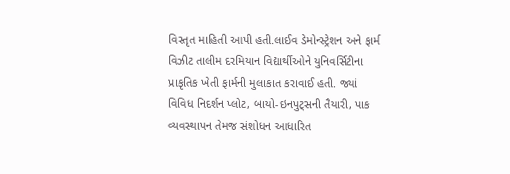વિસ્તૃત માહિતી આપી હતી.લાઈવ ડેમોન્સ્ટ્રેશન અને ફાર્મ વિઝીટ તાલીમ દરમિયાન વિદ્યાર્થીઓને યુનિવર્સિટીના પ્રાકૃતિક ખેતી ફાર્મની મુલાકાત કરાવાઈ હતી. જ્યાં વિવિધ નિદર્શન પ્લોટ, બાયો-ઇનપુટ્સની તૈયારી, પાક વ્યવસ્થાપન તેમજ સંશોધન આધારિત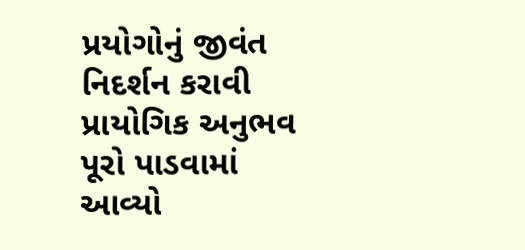પ્રયોગોનું જીવંત નિદર્શન કરાવી પ્રાયોગિક અનુભવ પૂરો પાડવામાં આવ્યો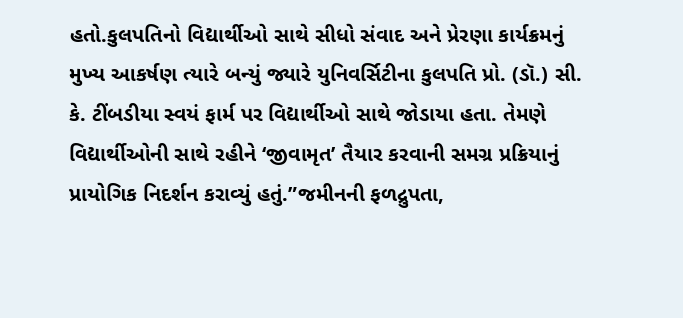હતો.કુલપતિનો વિદ્યાર્થીઓ સાથે સીધો સંવાદ અને પ્રેરણા કાર્યક્રમનું મુખ્ય આકર્ષણ ત્યારે બન્યું જ્યારે યુનિવર્સિટીના કુલપતિ પ્રો. (ડૉ.) સી. કે. ટીંબડીયા સ્વયં ફાર્મ પર વિદ્યાર્થીઓ સાથે જોડાયા હતા. તેમણે વિદ્યાર્થીઓની સાથે રહીને ‘જીવામૃત’ તૈયાર કરવાની સમગ્ર પ્રક્રિયાનું પ્રાયોગિક નિદર્શન કરાવ્યું હતું.”જમીનની ફળદ્રુપતા,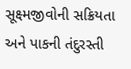સૂક્ષ્મજીવોની સક્રિયતા અને પાકની તંદુરસ્તી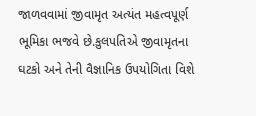જાળવવામાં જીવામૃત અત્યંત મહત્વપૂર્ણ ભૂમિકા ભજવે છે.કુલપતિએ જીવામૃતના ઘટકો અને તેની વૈજ્ઞાનિક ઉપયોગિતા વિશે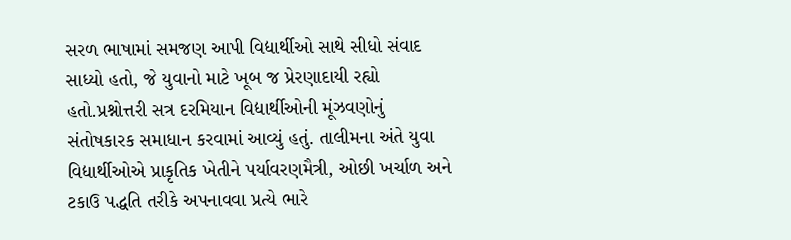સરળ ભાષામાં સમજણ આપી વિદ્યાર્થીઓ સાથે સીધો સંવાદ સાધ્યો હતો, જે યુવાનો માટે ખૂબ જ પ્રેરણાદાયી રહ્યો હતો.પ્રશ્નોત્તરી સત્ર દરમિયાન વિદ્યાર્થીઓની મૂંઝવણોનું સંતોષકારક સમાધાન કરવામાં આવ્યું હતું. તાલીમના અંતે યુવા વિદ્યાર્થીઓએ પ્રાકૃતિક ખેતીને પર્યાવરણમૈત્રી, ઓછી ખર્ચાળ અને ટકાઉ પદ્ધતિ તરીકે અપનાવવા પ્રત્યે ભારે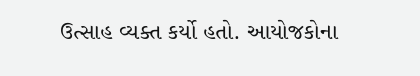ઉત્સાહ વ્યક્ત કર્યો હતો. આયોજકોના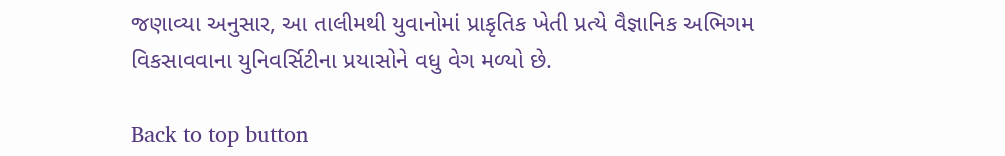જણાવ્યા અનુસાર, આ તાલીમથી યુવાનોમાં પ્રાકૃતિક ખેતી પ્રત્યે વૈજ્ઞાનિક અભિગમ વિકસાવવાના યુનિવર્સિટીના પ્રયાસોને વધુ વેગ મળ્યો છે.

Back to top button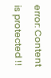error: Content is protected !!